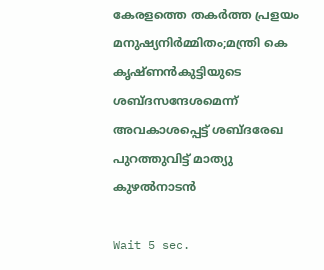കേരളത്തെ തകര്‍ത്ത പ്രളയം മനുഷ്യനിര്‍മ്മിതം;മന്ത്രി കെ കൃഷ്ണന്‍കുട്ടിയുടെ ശബ്ദസന്ദേശമെന്ന് അവകാശപ്പെട്ട് ശബ്ദരേഖ പുറത്തുവിട്ട് മാത്യു കുഴല്‍നാടന്‍

Wait 5 sec.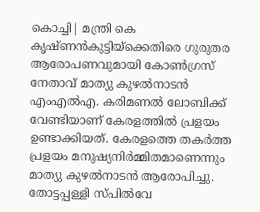കൊച്ചി| മന്ത്രി കെ കൃഷ്ണന്‍കുട്ടിയ്‌ക്കെതിരെ ഗുരുതര ആരോപണവുമായി കോണ്‍ഗ്രസ് നേതാവ് മാത്യു കുഴല്‍നാടന്‍ എംഎല്‍എ. കരിമണല്‍ ലോബിക്ക് വേണ്ടിയാണ് കേരളത്തില്‍ പ്രളയം ഉണ്ടാക്കിയത്. കേരളത്തെ തകര്‍ത്ത പ്രളയം മനുഷ്യനിര്‍മ്മിതമാണെന്നും മാത്യു കുഴല്‍നാടന്‍ ആരോപിച്ചു. തോട്ടപ്പള്ളി സ്പില്‍വേ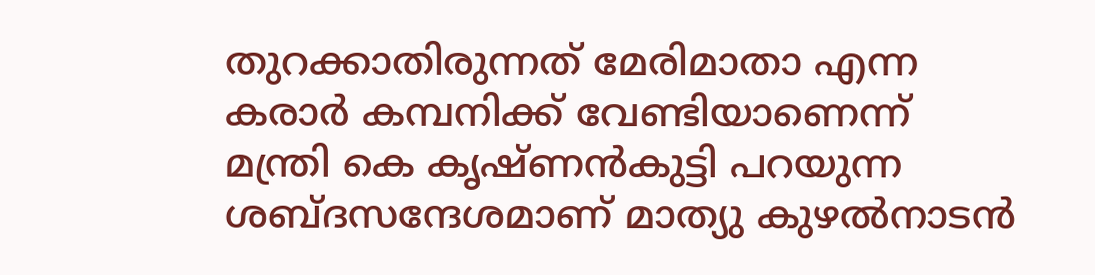തുറക്കാതിരുന്നത് മേരിമാതാ എന്ന കരാര്‍ കമ്പനിക്ക് വേണ്ടിയാണെന്ന് മന്ത്രി കെ കൃഷ്ണന്‍കുട്ടി പറയുന്ന ശബ്ദസന്ദേശമാണ് മാത്യു കുഴല്‍നാടന്‍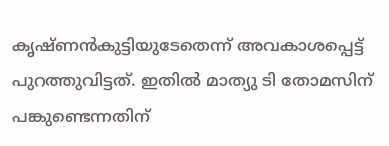കൃഷ്ണന്‍കുട്ടിയുടേതെന്ന് അവകാശപ്പെട്ട് പുറത്തുവിട്ടത്. ഇതില്‍ മാത്യു ടി തോമസിന് പങ്കുണ്ടെന്നതിന്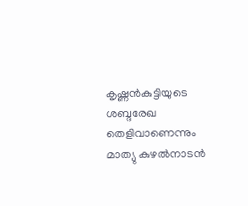കൃഷ്ണന്‍കുട്ടിയുടെ ശബ്ദരേഖ തെളിവാണെന്നും മാത്യു കുഴല്‍നാടന്‍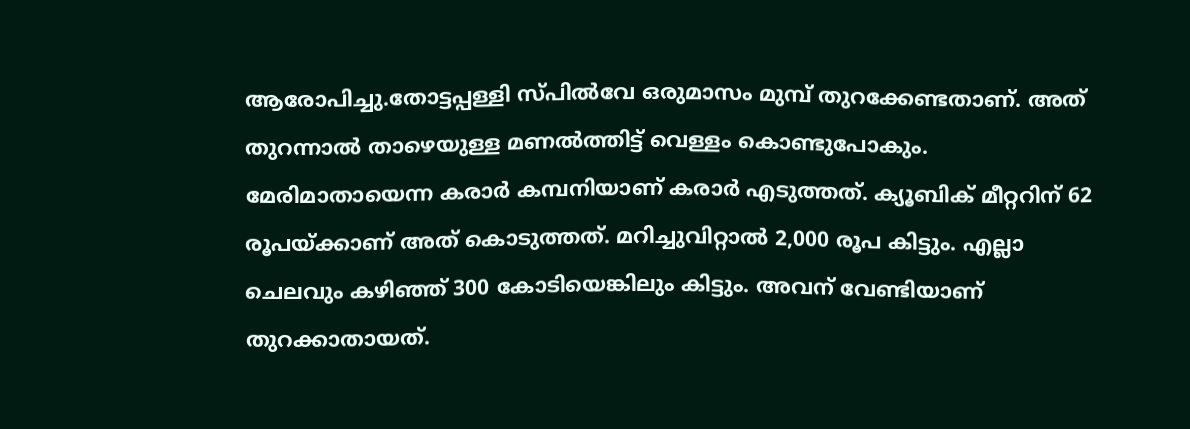ആരോപിച്ചു.തോട്ടപ്പള്ളി സ്പില്‍വേ ഒരുമാസം മുമ്പ് തുറക്കേണ്ടതാണ്. അത് തുറന്നാല്‍ താഴെയുള്ള മണല്‍ത്തിട്ട് വെള്ളം കൊണ്ടുപോകും. മേരിമാതായെന്ന കരാര്‍ കമ്പനിയാണ് കരാര്‍ എടുത്തത്. ക്യൂബിക് മീറ്ററിന് 62 രൂപയ്ക്കാണ് അത് കൊടുത്തത്. മറിച്ചുവിറ്റാല്‍ 2,000 രൂപ കിട്ടും. എല്ലാ ചെലവും കഴിഞ്ഞ് 300 കോടിയെങ്കിലും കിട്ടും. അവന് വേണ്ടിയാണ് തുറക്കാതായത്.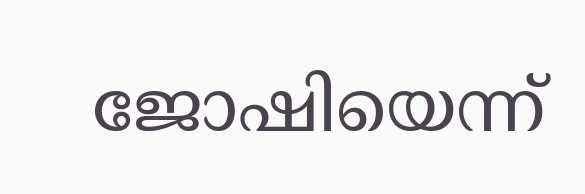ജോഷിയെന്ന്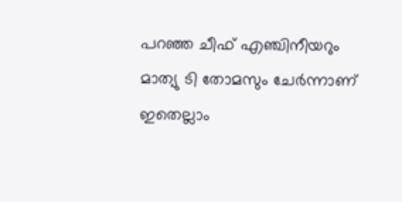പറഞ്ഞ ചീഫ് എഞ്ചിനീയറും മാത്യു ടി തോമസും ചേര്‍ന്നാണ് ഇതെല്ലാം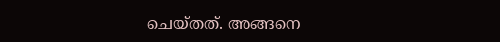ചെയ്തത്. അങ്ങനെ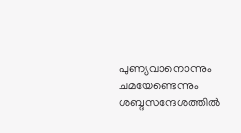പുണ്യവാനൊന്നും ചമയേണ്ടെന്നും ശബ്ദസന്ദേശത്തില്‍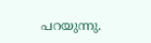പറയുന്നു.